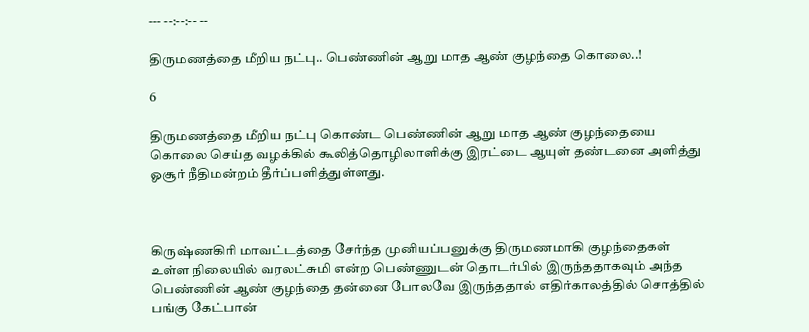--- --:--:-- --

திருமணத்தை மீறிய நட்பு.. பெண்ணின் ஆறு மாத ஆண் குழந்தை கொலை..!

6

திருமணத்தை மீறிய நட்பு கொண்ட பெண்ணின் ஆறு மாத ஆண் குழந்தையை கொலை செய்த வழக்கில் கூலித்தொழிலாளிக்கு இரட்டை ஆயுள் தண்டனை அளித்து ஓசூர் நீதிமன்றம் தீர்ப்பளித்துள்ளது.



கிருஷ்ணகிரி மாவட்டத்தை சேர்ந்த முனியப்பனுக்கு திருமணமாகி குழந்தைகள் உள்ள நிலையில் வரலட்சுமி என்ற பெண்ணுடன் தொடர்பில் இருந்ததாகவும் அந்த பெண்ணின் ஆண் குழந்தை தன்னை போலவே இருந்ததால் எதிர்காலத்தில் சொத்தில் பங்கு கேட்பான்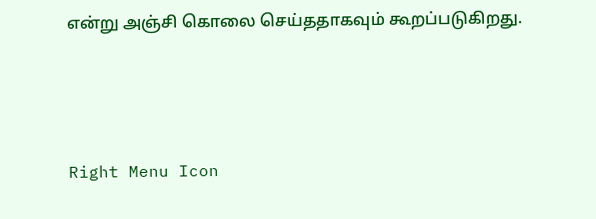என்று அஞ்சி கொலை செய்ததாகவும் கூறப்படுகிறது.



Right Menu Icon